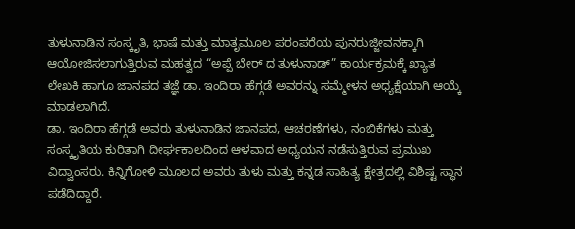ತುಳುನಾಡಿನ ಸಂಸ್ಕೃತಿ, ಭಾಷೆ ಮತ್ತು ಮಾತೃಮೂಲ ಪರಂಪರೆಯ ಪುನರುಜ್ಜೀವನಕ್ಕಾಗಿ ಆಯೋಜಿಸಲಾಗುತ್ತಿರುವ ಮಹತ್ವದ “ಅಪ್ಪೆ ಬೇರ್ ದ ತುಳುನಾಡ್” ಕಾರ್ಯಕ್ರಮಕ್ಕೆ ಖ್ಯಾತ ಲೇಖಕಿ ಹಾಗೂ ಜಾನಪದ ತಜ್ಞೆ ಡಾ. ಇಂದಿರಾ ಹೆಗ್ಗಡೆ ಅವರನ್ನು ಸಮ್ಮೇಳನ ಅಧ್ಯಕ್ಷೆಯಾಗಿ ಆಯ್ಕೆ ಮಾಡಲಾಗಿದೆ.
ಡಾ. ಇಂದಿರಾ ಹೆಗ್ಗಡೆ ಅವರು ತುಳುನಾಡಿನ ಜಾನಪದ, ಆಚರಣೆಗಳು, ನಂಬಿಕೆಗಳು ಮತ್ತು ಸಂಸ್ಕೃತಿಯ ಕುರಿತಾಗಿ ದೀರ್ಘಕಾಲದಿಂದ ಆಳವಾದ ಅಧ್ಯಯನ ನಡೆಸುತ್ತಿರುವ ಪ್ರಮುಖ ವಿದ್ವಾಂಸರು. ಕಿನ್ನಿಗೋಳಿ ಮೂಲದ ಅವರು ತುಳು ಮತ್ತು ಕನ್ನಡ ಸಾಹಿತ್ಯ ಕ್ಷೇತ್ರದಲ್ಲಿ ವಿಶಿಷ್ಟ ಸ್ಥಾನ ಪಡೆದಿದ್ದಾರೆ.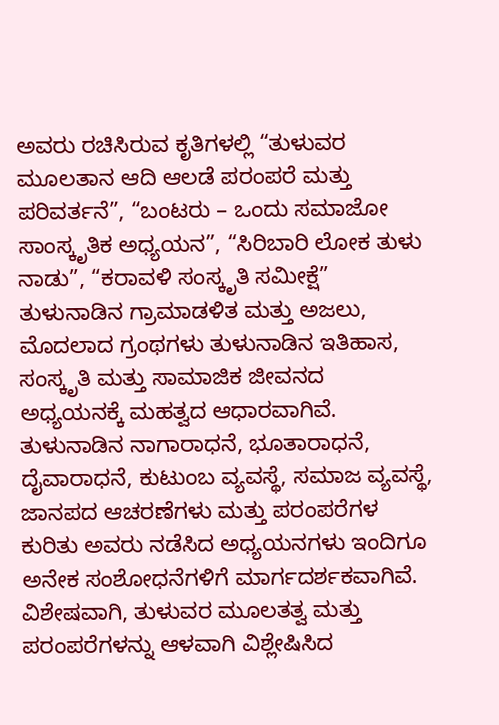ಅವರು ರಚಿಸಿರುವ ಕೃತಿಗಳಲ್ಲಿ “ತುಳುವರ ಮೂಲತಾನ ಆದಿ ಆಲಡೆ ಪರಂಪರೆ ಮತ್ತು ಪರಿವರ್ತನೆ”, “ಬಂಟರು – ಒಂದು ಸಮಾಜೋ ಸಾಂಸ್ಕೃತಿಕ ಅಧ್ಯಯನ”, “ಸಿರಿಬಾರಿ ಲೋಕ ತುಳು ನಾಡು”, “ಕರಾವಳಿ ಸಂಸ್ಕೃತಿ ಸಮೀಕ್ಷೆ” ತುಳುನಾಡಿನ ಗ್ರಾಮಾಡಳಿತ ಮತ್ತು ಅಜಲು, ಮೊದಲಾದ ಗ್ರಂಥಗಳು ತುಳುನಾಡಿನ ಇತಿಹಾಸ, ಸಂಸ್ಕೃತಿ ಮತ್ತು ಸಾಮಾಜಿಕ ಜೀವನದ ಅಧ್ಯಯನಕ್ಕೆ ಮಹತ್ವದ ಆಧಾರವಾಗಿವೆ.
ತುಳುನಾಡಿನ ನಾಗಾರಾಧನೆ, ಭೂತಾರಾಧನೆ, ದೈವಾರಾಧನೆ, ಕುಟುಂಬ ವ್ಯವಸ್ಥೆ, ಸಮಾಜ ವ್ಯವಸ್ಥೆ, ಜಾನಪದ ಆಚರಣೆಗಳು ಮತ್ತು ಪರಂಪರೆಗಳ ಕುರಿತು ಅವರು ನಡೆಸಿದ ಅಧ್ಯಯನಗಳು ಇಂದಿಗೂ ಅನೇಕ ಸಂಶೋಧನೆಗಳಿಗೆ ಮಾರ್ಗದರ್ಶಕವಾಗಿವೆ. ವಿಶೇಷವಾಗಿ, ತುಳುವರ ಮೂಲತತ್ವ ಮತ್ತು ಪರಂಪರೆಗಳನ್ನು ಆಳವಾಗಿ ವಿಶ್ಲೇಷಿಸಿದ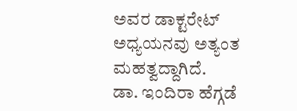ಅವರ ಡಾಕ್ಟರೇಟ್ ಅಧ್ಯಯನವು ಅತ್ಯಂತ ಮಹತ್ವದ್ದಾಗಿದೆ.
ಡಾ. ಇಂದಿರಾ ಹೆಗ್ಗಡೆ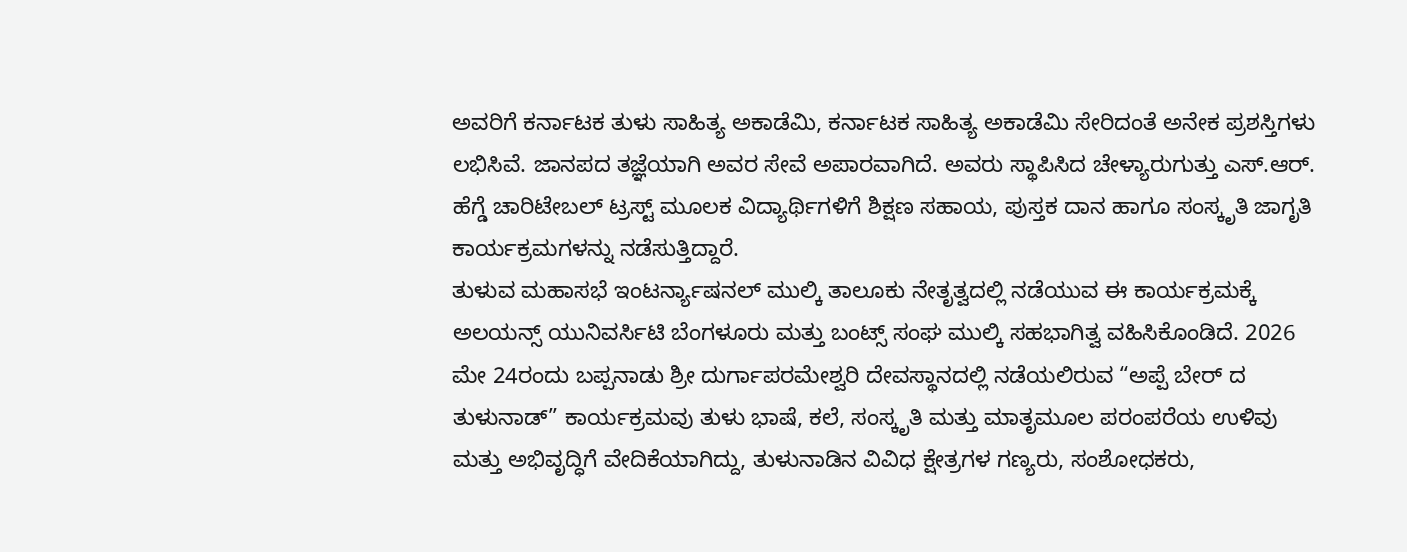ಅವರಿಗೆ ಕರ್ನಾಟಕ ತುಳು ಸಾಹಿತ್ಯ ಅಕಾಡೆಮಿ, ಕರ್ನಾಟಕ ಸಾಹಿತ್ಯ ಅಕಾಡೆಮಿ ಸೇರಿದಂತೆ ಅನೇಕ ಪ್ರಶಸ್ತಿಗಳು ಲಭಿಸಿವೆ. ಜಾನಪದ ತಜ್ಞೆಯಾಗಿ ಅವರ ಸೇವೆ ಅಪಾರವಾಗಿದೆ. ಅವರು ಸ್ಥಾಪಿಸಿದ ಚೇಳ್ಯಾರುಗುತ್ತು ಎಸ್.ಆರ್. ಹೆಗ್ಡೆ ಚಾರಿಟೇಬಲ್ ಟ್ರಸ್ಟ್ ಮೂಲಕ ವಿದ್ಯಾರ್ಥಿಗಳಿಗೆ ಶಿಕ್ಷಣ ಸಹಾಯ, ಪುಸ್ತಕ ದಾನ ಹಾಗೂ ಸಂಸ್ಕೃತಿ ಜಾಗೃತಿ ಕಾರ್ಯಕ್ರಮಗಳನ್ನು ನಡೆಸುತ್ತಿದ್ದಾರೆ.
ತುಳುವ ಮಹಾಸಭೆ ಇಂಟರ್ನ್ಯಾಷನಲ್ ಮುಲ್ಕಿ ತಾಲೂಕು ನೇತೃತ್ವದಲ್ಲಿ ನಡೆಯುವ ಈ ಕಾರ್ಯಕ್ರಮಕ್ಕೆ ಅಲಯನ್ಸ್ ಯುನಿವರ್ಸಿಟಿ ಬೆಂಗಳೂರು ಮತ್ತು ಬಂಟ್ಸ್ ಸಂಘ ಮುಲ್ಕಿ ಸಹಭಾಗಿತ್ವ ವಹಿಸಿಕೊಂಡಿದೆ. 2026 ಮೇ 24ರಂದು ಬಪ್ಪನಾಡು ಶ್ರೀ ದುರ್ಗಾಪರಮೇಶ್ವರಿ ದೇವಸ್ಥಾನದಲ್ಲಿ ನಡೆಯಲಿರುವ “ಅಪ್ಪೆ ಬೇರ್ ದ ತುಳುನಾಡ್” ಕಾರ್ಯಕ್ರಮವು ತುಳು ಭಾಷೆ, ಕಲೆ, ಸಂಸ್ಕೃತಿ ಮತ್ತು ಮಾತೃಮೂಲ ಪರಂಪರೆಯ ಉಳಿವು ಮತ್ತು ಅಭಿವೃದ್ಧಿಗೆ ವೇದಿಕೆಯಾಗಿದ್ದು, ತುಳುನಾಡಿನ ವಿವಿಧ ಕ್ಷೇತ್ರಗಳ ಗಣ್ಯರು, ಸಂಶೋಧಕರು,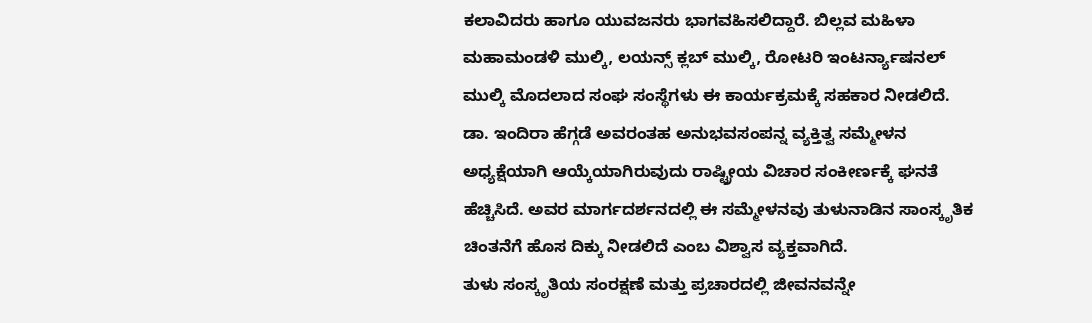ಕಲಾವಿದರು ಹಾಗೂ ಯುವಜನರು ಭಾಗವಹಿಸಲಿದ್ದಾರೆ. ಬಿಲ್ಲವ ಮಹಿಳಾ ಮಹಾಮಂಡಳಿ ಮುಲ್ಕಿ, ಲಯನ್ಸ್ ಕ್ಲಬ್ ಮುಲ್ಕಿ, ರೋಟರಿ ಇಂಟರ್ನ್ಯಾಷನಲ್ ಮುಲ್ಕಿ ಮೊದಲಾದ ಸಂಘ ಸಂಸ್ಥೆಗಳು ಈ ಕಾರ್ಯಕ್ರಮಕ್ಕೆ ಸಹಕಾರ ನೀಡಲಿದೆ.
ಡಾ. ಇಂದಿರಾ ಹೆಗ್ಗಡೆ ಅವರಂತಹ ಅನುಭವಸಂಪನ್ನ ವ್ಯಕ್ತಿತ್ವ ಸಮ್ಮೇಳನ ಅಧ್ಯಕ್ಷೆಯಾಗಿ ಆಯ್ಕೆಯಾಗಿರುವುದು ರಾಷ್ಟ್ರೀಯ ವಿಚಾರ ಸಂಕೀರ್ಣಕ್ಕೆ ಘನತೆ ಹೆಚ್ಚಿಸಿದೆ. ಅವರ ಮಾರ್ಗದರ್ಶನದಲ್ಲಿ ಈ ಸಮ್ಮೇಳನವು ತುಳುನಾಡಿನ ಸಾಂಸ್ಕೃತಿಕ ಚಿಂತನೆಗೆ ಹೊಸ ದಿಕ್ಕು ನೀಡಲಿದೆ ಎಂಬ ವಿಶ್ವಾಸ ವ್ಯಕ್ತವಾಗಿದೆ.
ತುಳು ಸಂಸ್ಕೃತಿಯ ಸಂರಕ್ಷಣೆ ಮತ್ತು ಪ್ರಚಾರದಲ್ಲಿ ಜೀವನವನ್ನೇ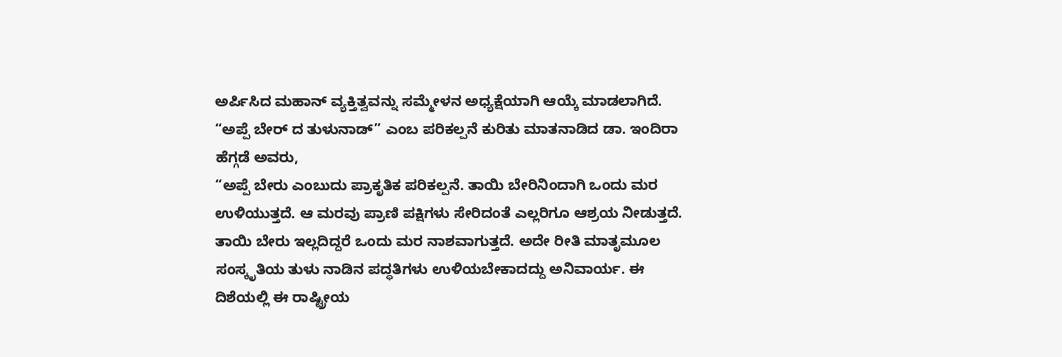ಅರ್ಪಿಸಿದ ಮಹಾನ್ ವ್ಯಕ್ತಿತ್ವವನ್ನು ಸಮ್ಮೇಳನ ಅಧ್ಯಕ್ಷೆಯಾಗಿ ಆಯ್ಕೆ ಮಾಡಲಾಗಿದೆ.
“ಅಪ್ಪೆ ಬೇರ್ ದ ತುಳುನಾಡ್” ಎಂಬ ಪರಿಕಲ್ಪನೆ ಕುರಿತು ಮಾತನಾಡಿದ ಡಾ. ಇಂದಿರಾ ಹೆಗ್ಗಡೆ ಅವರು,
“ಅಪ್ಪೆ ಬೇರು ಎಂಬುದು ಪ್ರಾಕೃತಿಕ ಪರಿಕಲ್ಪನೆ. ತಾಯಿ ಬೇರಿನಿಂದಾಗಿ ಒಂದು ಮರ ಉಳಿಯುತ್ತದೆ. ಆ ಮರವು ಪ್ರಾಣಿ ಪಕ್ಷಿಗಳು ಸೇರಿದಂತೆ ಎಲ್ಲರಿಗೂ ಆಶ್ರಯ ನೀಡುತ್ತದೆ. ತಾಯಿ ಬೇರು ಇಲ್ಲದಿದ್ದರೆ ಒಂದು ಮರ ನಾಶವಾಗುತ್ತದೆ. ಅದೇ ರೀತಿ ಮಾತೃಮೂಲ ಸಂಸ್ಕೃತಿಯ ತುಳು ನಾಡಿನ ಪದ್ಧತಿಗಳು ಉಳಿಯಬೇಕಾದದ್ದು ಅನಿವಾರ್ಯ. ಈ ದಿಶೆಯಲ್ಲಿ ಈ ರಾಷ್ಟ್ರೀಯ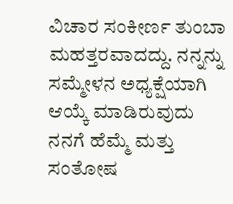ವಿಚಾರ ಸಂಕೀರ್ಣ ತುಂಬಾ ಮಹತ್ತರವಾದದ್ದು. ನನ್ನನ್ನು ಸಮ್ಮೇಳನ ಅಧ್ಯಕ್ಷೆಯಾಗಿ ಆಯ್ಕೆ ಮಾಡಿರುವುದು ನನಗೆ ಹೆಮ್ಮೆ ಮತ್ತು ಸಂತೋಷ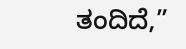ತಂದಿದೆ,”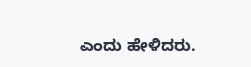ಎಂದು ಹೇಳಿದರು.